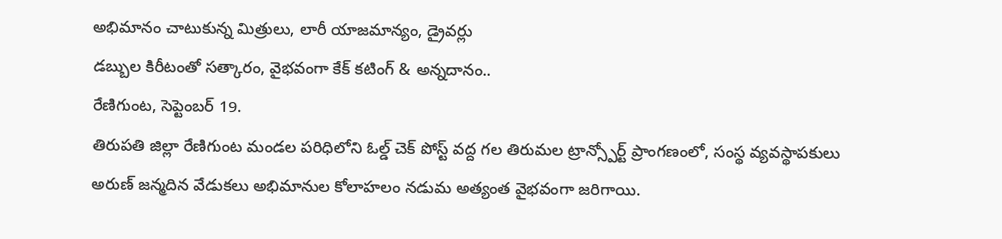అభిమానం చాటుకున్న మిత్రులు, లారీ యాజమాన్యం, డ్రైవర్లు
డబ్బుల కిరీటంతో సత్కారం, వైభవంగా కేక్ కటింగ్ & అన్నదానం..
రేణిగుంట, సెప్టెంబర్ 19.
తిరుపతి జిల్లా రేణిగుంట మండల పరిధిలోని ఓల్డ్ చెక్ పోస్ట్ వద్ద గల తిరుమల ట్రాన్స్పోర్ట్ ప్రాంగణంలో, సంస్థ వ్యవస్థాపకులు అరుణ్ జన్మదిన వేడుకలు అభిమానుల కోలాహలం నడుమ అత్యంత వైభవంగా జరిగాయి.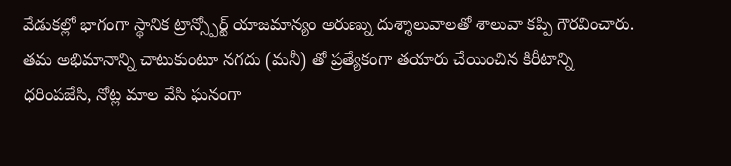వేడుకల్లో భాగంగా స్థానిక ట్రాన్స్పోర్ట్ యాజమాన్యం అరుణ్ను దుశ్శాలువాలతో శాలువా కప్పి గౌరవించారు. తమ అభిమానాన్ని చాటుకుంటూ నగదు (మనీ) తో ప్రత్యేకంగా తయారు చేయించిన కిరీటాన్ని ధరింపజేసి, నోట్ల మాల వేసి ఘనంగా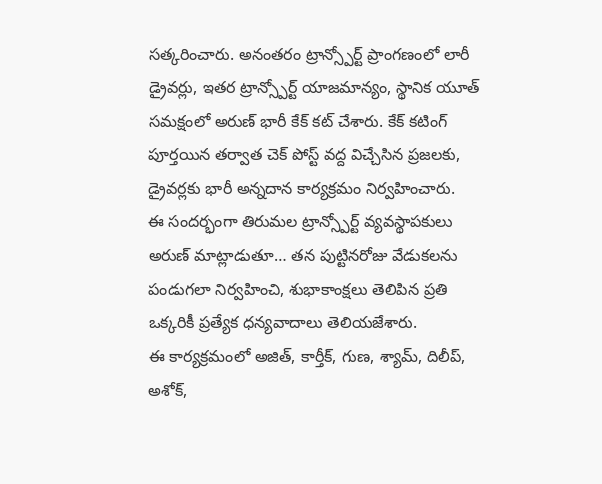సత్కరించారు. అనంతరం ట్రాన్స్పోర్ట్ ప్రాంగణంలో లారీ డ్రైవర్లు, ఇతర ట్రాన్స్పోర్ట్ యాజమాన్యం, స్థానిక యూత్ సమక్షంలో అరుణ్ భారీ కేక్ కట్ చేశారు. కేక్ కటింగ్ పూర్తయిన తర్వాత చెక్ పోస్ట్ వద్ద విచ్చేసిన ప్రజలకు, డ్రైవర్లకు భారీ అన్నదాన కార్యక్రమం నిర్వహించారు.
ఈ సందర్భంగా తిరుమల ట్రాన్స్పోర్ట్ వ్యవస్థాపకులు అరుణ్ మాట్లాడుతూ… తన పుట్టినరోజు వేడుకలను పండుగలా నిర్వహించి, శుభాకాంక్షలు తెలిపిన ప్రతి ఒక్కరికీ ప్రత్యేక ధన్యవాదాలు తెలియజేశారు.
ఈ కార్యక్రమంలో అజిత్, కార్తీక్, గుణ, శ్యామ్, దిలీప్, అశోక్,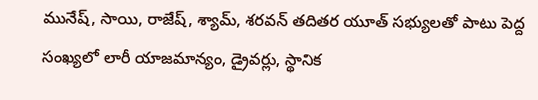మునేష్, సాయి, రాజేష్, శ్యామ్, శరవన్ తదితర యూత్ సభ్యులతో పాటు పెద్ద సంఖ్యలో లారీ యాజమాన్యం, డ్రైవర్లు, స్థానిక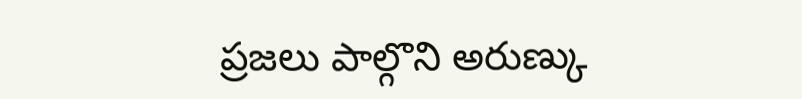ప్రజలు పాల్గొని అరుణ్కు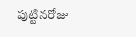పుట్టినరోజు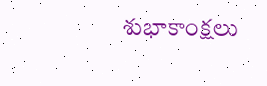శుభాకాంక్షలు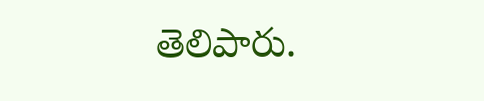తెలిపారు.